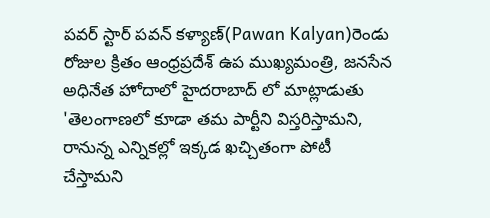పవర్ స్టార్ పవన్ కళ్యాణ్(Pawan Kalyan)రెండు రోజుల క్రితం ఆంధ్రప్రదేశ్ ఉప ముఖ్యమంత్రి, జనసేన అధినేత హోదాలో హైదరాబాద్ లో మాట్లాడుతు 'తెలంగాణలో కూడా తమ పార్టీని విస్తరిస్తామని, రానున్న ఎన్నికల్లో ఇక్కడ ఖచ్చితంగా పోటీ చేస్తామని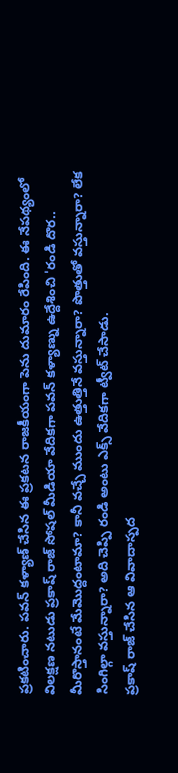ప్రకటించారు. పవన్ కళ్యాణ్ చేసిన ఈ ప్రకటన రాజకీయంగా పెను దుమారం రేపింది. ఈ నేపథ్యంలో విలక్షణ నటుడు ప్రకాష్ రాజ్ సోషల్ మీడియా వేదికగా పవన్ కళ్యాణ్ను ఉద్దేశించి 'రండి దొర.. మీరొస్తానంటే మేమొద్దంటామా? కానీ వచ్చే ముందు ఉత్తుత్తినే వస్తున్నారా? పొత్తుతో వస్తున్నారా? లేక సింగిల్గా వస్తున్నారా? అది చెప్పి రండి అంటు ఎక్స్ వేదికగా ట్వీట్ చేసాడు.
ప్రకాష్ రాజ్ చేసిన ఆ వివాదాస్పద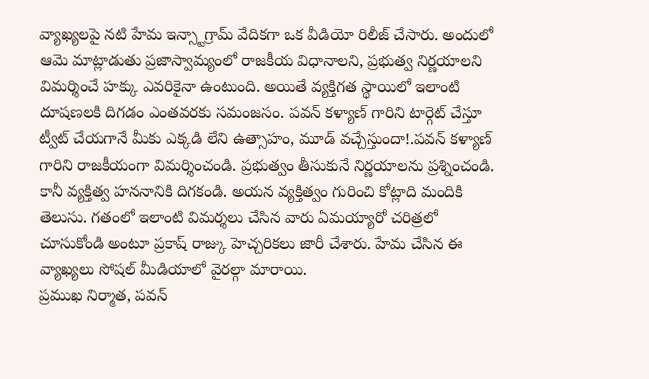వ్యాఖ్యలపై నటి హేమ ఇన్స్టాగ్రామ్ వేదికగా ఒక వీడియో రిలీజ్ చేసారు. అందులో ఆమె మాట్లాడుతు ప్రజాస్వామ్యంలో రాజకీయ విధానాలని, ప్రభుత్వ నిర్ణయాలని విమర్శించే హక్కు ఎవరికైనా ఉంటుంది. అయితే వ్యక్తిగత స్థాయిలో ఇలాంటి దూషణలకి దిగడం ఎంతవరకు సమంజసం. పవన్ కళ్యాణ్ గారిని టార్గెట్ చేస్తూ ట్వీట్ చేయగానే మీకు ఎక్కడి లేని ఉత్సాహం, మూడ్ వచ్చేస్తుందా!.పవన్ కళ్యాణ్ గారిని రాజకీయంగా విమర్శించండి. ప్రభుత్వం తీసుకునే నిర్ణయాలను ప్రశ్నించండి. కానీ వ్యక్తిత్వ హననానికి దిగకండి. అయన వ్యక్తిత్వం గురించి కోట్లాది మందికి తెలుసు. గతంలో ఇలాంటి విమర్శలు చేసిన వారు ఏమయ్యారో చరిత్రలో చూసుకోండి అంటూ ప్రకాష్ రాజ్కు హెచ్చరికలు జారీ చేశారు. హేమ చేసిన ఈ వ్యాఖ్యలు సోషల్ మీడియాలో వైరల్గా మారాయి.
ప్రముఖ నిర్మాత, పవన్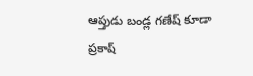ఆప్తుడు బండ్ల గణేష్ కూడా ప్రకాష్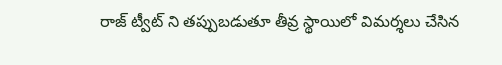రాజ్ ట్వీట్ ని తప్పుబడుతూ తీవ్ర స్థాయిలో విమర్శలు చేసిన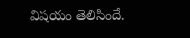విషయం తెలిసిందే.